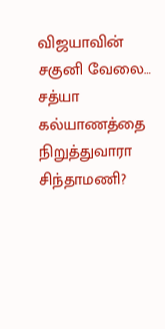விஜயாவின் சகுனி வேலை… சத்யா கல்யாணத்தை நிறுத்துவாரா சிந்தாமணி?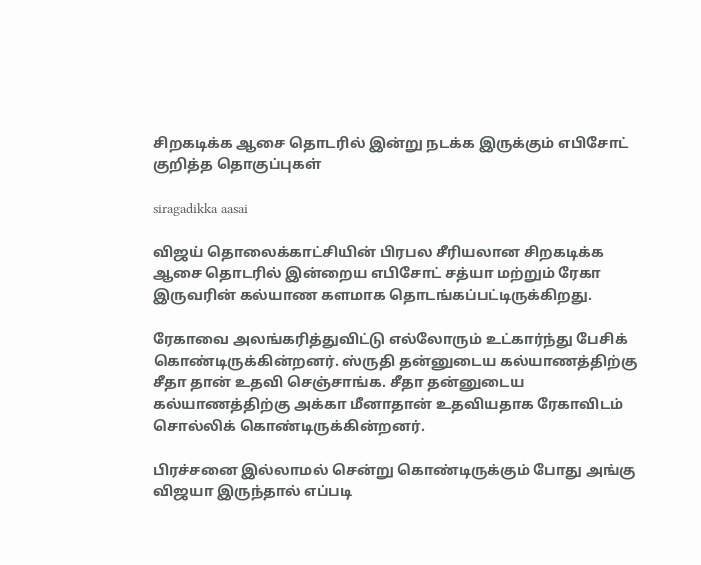சிறகடிக்க ஆசை தொடரில் இன்று நடக்க இருக்கும் எபிசோட் குறித்த தொகுப்புகள்

siragadikka aasai

விஜய் தொலைக்காட்சியின் பிரபல சீரியலான சிறகடிக்க ஆசை தொடரில் இன்றைய எபிசோட் சத்யா மற்றும் ரேகா இருவரின் கல்யாண களமாக தொடங்கப்பட்டிருக்கிறது.

ரேகாவை அலங்கரித்துவிட்டு எல்லோரும் உட்கார்ந்து பேசிக் கொண்டிருக்கின்றனர். ஸ்ருதி தன்னுடைய கல்யாணத்திற்கு சீதா தான் உதவி செஞ்சாங்க. சீதா தன்னுடைய கல்யாணத்திற்கு அக்கா மீனாதான் உதவியதாக ரேகாவிடம் சொல்லிக் கொண்டிருக்கின்றனர்.

பிரச்சனை இல்லாமல் சென்று கொண்டிருக்கும் போது அங்கு விஜயா இருந்தால் எப்படி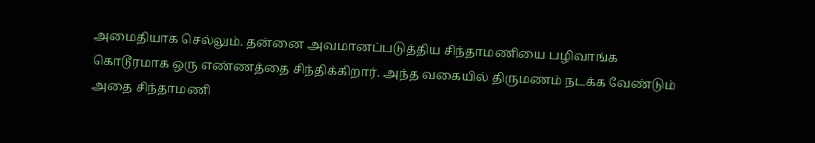அமைதியாக செல்லும். தன்னை அவமானப்படுத்திய சிந்தாமணியை பழிவாங்க கொடூரமாக ஒரு எண்ணத்தை சிந்திக்கிறார். அந்த வகையில் திருமணம் நடக்க வேண்டும் அதை சிந்தாமணி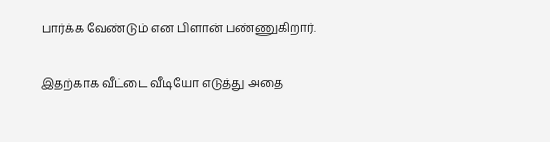பார்க்க வேண்டும் என பிளான் பண்ணுகிறார்.

இதற்காக வீட்டை வீடியோ எடுத்து அதை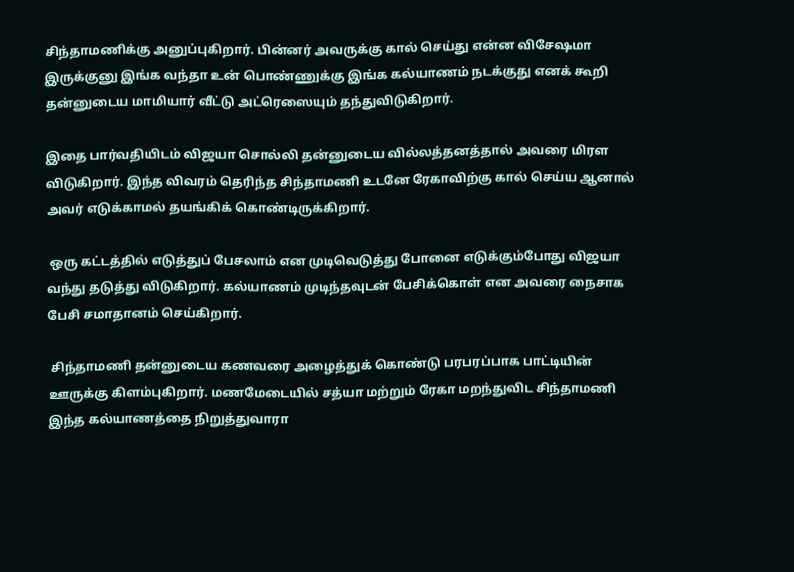சிந்தாமணிக்கு அனுப்புகிறார். பின்னர் அவருக்கு கால் செய்து என்ன விசேஷமா இருக்குனு இங்க வந்தா உன் பொண்ணுக்கு இங்க கல்யாணம் நடக்குது எனக் கூறி தன்னுடைய மாமியார் வீட்டு அட்ரெஸையும் தந்துவிடுகிறார்.

இதை பார்வதியிடம் விஜயா சொல்லி தன்னுடைய வில்லத்தனத்தால் அவரை மிரள விடுகிறார். இந்த விவரம் தெரிந்த சிந்தாமணி உடனே ரேகாவிற்கு கால் செய்ய ஆனால் அவர் எடுக்காமல் தயங்கிக் கொண்டிருக்கிறார்.

 ஒரு கட்டத்தில் எடுத்துப் பேசலாம் என முடிவெடுத்து போனை எடுக்கும்போது விஜயா வந்து தடுத்து விடுகிறார். கல்யாணம் முடிந்தவுடன் பேசிக்கொள் என அவரை நைசாக பேசி சமாதானம் செய்கிறார்.

 சிந்தாமணி தன்னுடைய கணவரை அழைத்துக் கொண்டு பரபரப்பாக பாட்டியின் ஊருக்கு கிளம்புகிறார். மணமேடையில் சத்யா மற்றும் ரேகா மறந்துவிட சிந்தாமணி இந்த கல்யாணத்தை நிறுத்துவாரா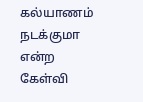கல்யாணம் நடக்குமா என்ற கேள்வி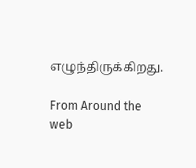எழுந்திருக்கிறது.

From Around the web